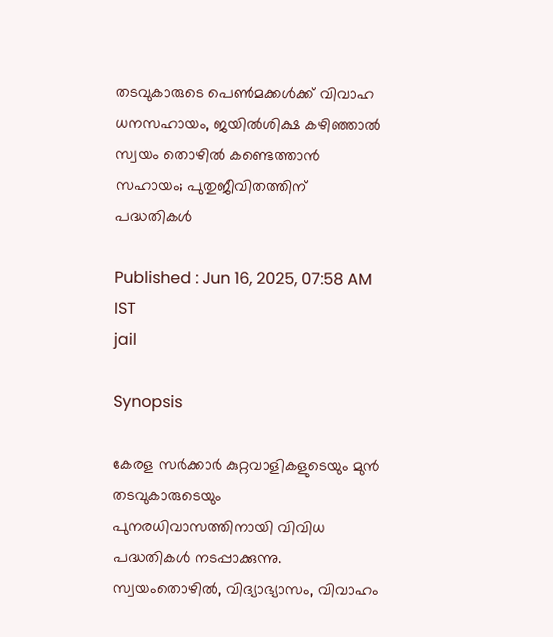തടവുകാരുടെ പെൺമക്കൾക്ക് വിവാഹ ധനസഹായം, ജയിൽശിക്ഷ കഴിഞ്ഞാൽ സ്വയം തൊഴിൽ കണ്ടെത്താൻ സഹായം; പുതുജീവിതത്തിന് പദ്ധതികൾ

Published : Jun 16, 2025, 07:58 AM IST
jail

Synopsis

കേരള സർക്കാർ കുറ്റവാളികളുടെയും മുൻ തടവുകാരുടെയും പുനരധിവാസത്തിനായി വിവിധ പദ്ധതികൾ നടപ്പാക്കുന്നു. സ്വയംതൊഴിൽ, വിദ്യാഭ്യാസം, വിവാഹം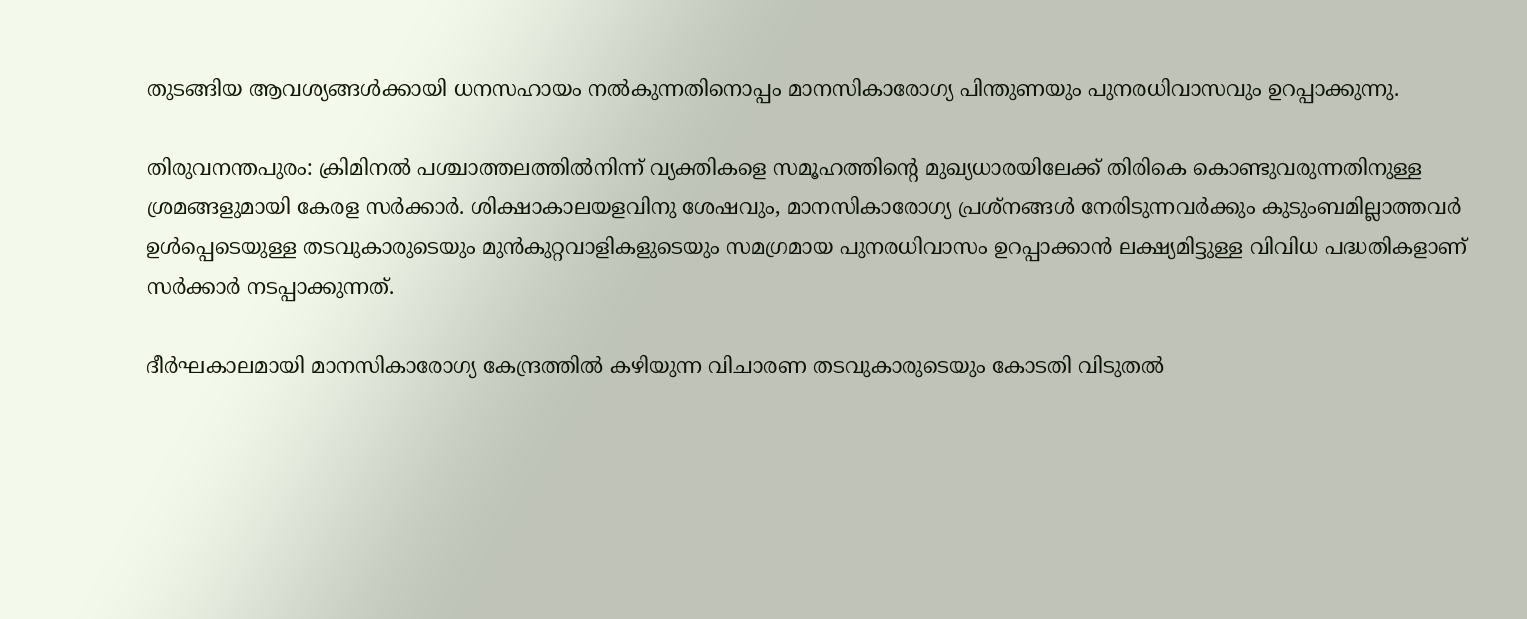തുടങ്ങിയ ആവശ്യങ്ങൾക്കായി ധനസഹായം നൽകുന്നതിനൊപ്പം മാനസികാരോഗ്യ പിന്തുണയും പുനരധിവാസവും ഉറപ്പാക്കുന്നു.

തിരുവനന്തപുരം: ക്രിമിനൽ പശ്ചാത്തലത്തിൽനിന്ന് വ്യക്തികളെ സമൂഹത്തിന്‍റെ മുഖ്യധാരയിലേക്ക് തിരികെ കൊണ്ടുവരുന്നതിനുള്ള ശ്രമങ്ങളുമായി കേരള സർക്കാർ. ശിക്ഷാകാലയളവിനു ശേഷവും, മാനസികാരോഗ്യ പ്രശ്നങ്ങൾ നേരിടുന്നവർക്കും കുടുംബമില്ലാത്തവർ ഉൾപ്പെടെയുള്ള തടവുകാരുടെയും മുൻകുറ്റവാളികളുടെയും സമഗ്രമായ പുനരധിവാസം ഉറപ്പാക്കാൻ ലക്ഷ്യമിട്ടുള്ള വിവിധ പദ്ധതികളാണ് സർക്കാർ നടപ്പാക്കുന്നത്.

ദീർഘകാലമായി മാനസികാരോഗ്യ കേന്ദ്രത്തിൽ കഴിയുന്ന വിചാരണ തടവുകാരുടെയും കോടതി വിടുതൽ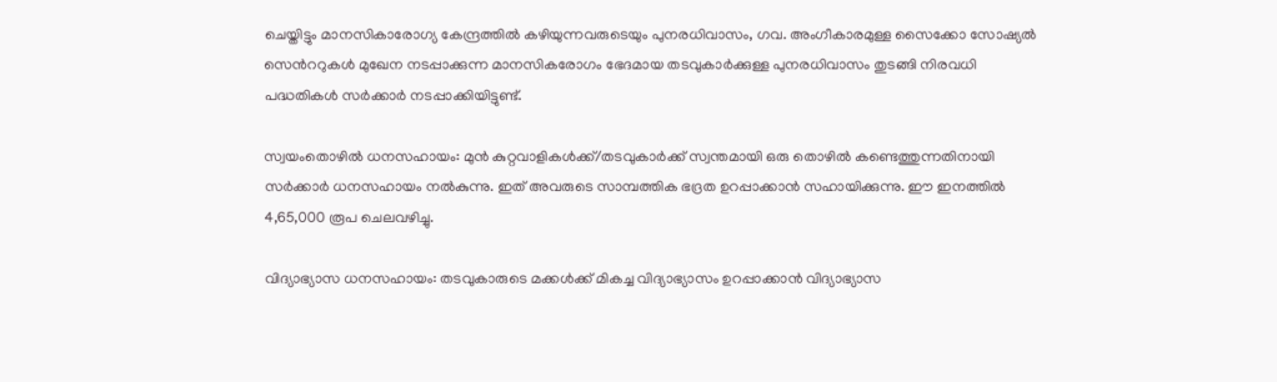ചെയ്തിട്ടും മാനസികാരോഗ്യ കേന്ദ്രത്തിൽ കഴിയുന്നവരുടെയും പുനരധിവാസം, ഗവ. അംഗീകാരമുള്ള സൈക്കോ സോഷ്യൽ സെന്‍ററുകൾ മുഖേന നടപ്പാക്കുന്ന മാനസികരോഗം ഭേദമായ തടവുകാർക്കുള്ള പുനരധിവാസം തുടങ്ങി നിരവധി പദ്ധതികൾ സർക്കാർ നടപ്പാക്കിയിട്ടുണ്ട്.

സ്വയംതൊഴിൽ ധനസഹായം: മുൻ കുറ്റവാളികൾക്ക്/തടവുകാർക്ക് സ്വന്തമായി ഒരു തൊഴിൽ കണ്ടെത്തുന്നതിനായി സർക്കാർ ധനസഹായം നൽകുന്നു. ഇത് അവരുടെ സാമ്പത്തിക ഭദ്രത ഉറപ്പാക്കാൻ സഹായിക്കുന്നു. ഈ ഇനത്തിൽ 4,65,000 രൂപ ചെലവഴിച്ചു.

വിദ്യാഭ്യാസ ധനസഹായം: തടവുകാരുടെ മക്കൾക്ക് മികച്ച വിദ്യാഭ്യാസം ഉറപ്പാക്കാൻ വിദ്യാഭ്യാസ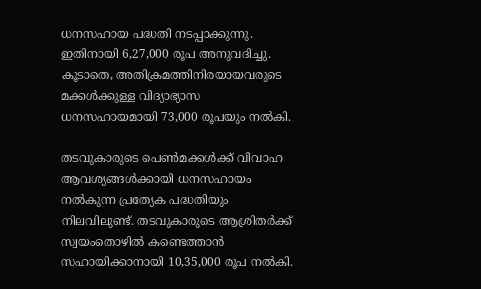ധനസഹായ പദ്ധതി നടപ്പാക്കുന്നു. ഇതിനായി 6,27,000 രൂപ അനുവദിച്ചു. കൂടാതെ, അതിക്രമത്തിനിരയായവരുടെ മക്കൾക്കുള്ള വിദ്യാഭ്യാസ ധനസഹായമായി 73,000 രൂപയും നൽകി.

തടവുകാരുടെ പെൺമക്കൾക്ക് വിവാഹ ആവശ്യങ്ങൾക്കായി ധനസഹായം നൽകുന്ന പ്രത്യേക പദ്ധതിയും നിലവിലുണ്ട്. തടവുകാരുടെ ആശ്രിതർക്ക് സ്വയംതൊഴിൽ കണ്ടെത്താൻ സഹായിക്കാനായി 10,35,000 രൂപ നൽകി.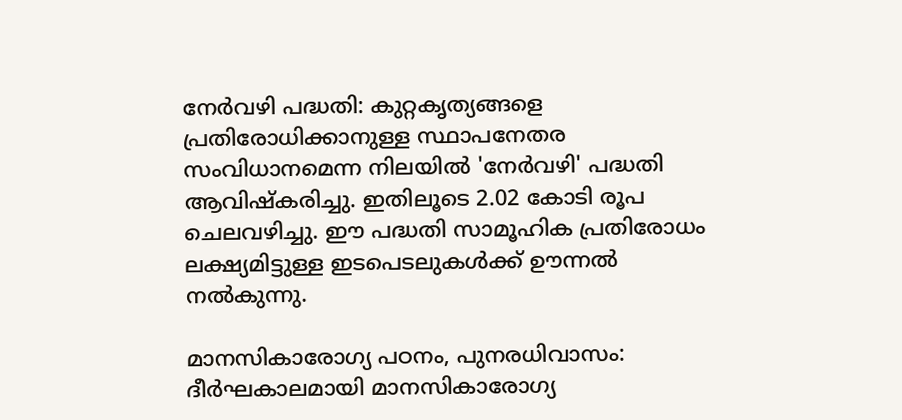നേർവഴി പദ്ധതി: കുറ്റകൃത്യങ്ങളെ പ്രതിരോധിക്കാനുള്ള സ്ഥാപനേതര സംവിധാനമെന്ന നിലയിൽ 'നേർവഴി' പദ്ധതി ആവിഷ്‌കരിച്ചു. ഇതിലൂടെ 2.02 കോടി രൂപ ചെലവഴിച്ചു. ഈ പദ്ധതി സാമൂഹിക പ്രതിരോധം ലക്ഷ്യമിട്ടുള്ള ഇടപെടലുകൾക്ക് ഊന്നൽ നൽകുന്നു.

മാനസികാരോഗ്യ പഠനം, പുനരധിവാസം: ദീർഘകാലമായി മാനസികാരോഗ്യ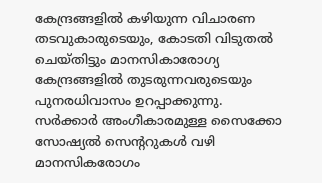കേന്ദ്രങ്ങളിൽ കഴിയുന്ന വിചാരണ തടവുകാരുടെയും, കോടതി വിടുതൽ ചെയ്തിട്ടും മാനസികാരോഗ്യ കേന്ദ്രങ്ങളിൽ തുടരുന്നവരുടെയും പുനരധിവാസം ഉറപ്പാക്കുന്നു. സർക്കാർ അംഗീകാരമുള്ള സൈക്കോ സോഷ്യൽ സെന്ററുകൾ വഴി മാനസികരോഗം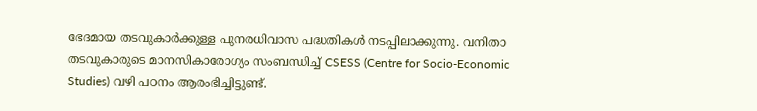ഭേദമായ തടവുകാർക്കുള്ള പുനരധിവാസ പദ്ധതികൾ നടപ്പിലാക്കുന്നു. വനിതാ തടവുകാരുടെ മാനസികാരോഗ്യം സംബന്ധിച്ച് CSESS (Centre for Socio-Economic Studies) വഴി പഠനം ആരംഭിച്ചിട്ടുണ്ട്.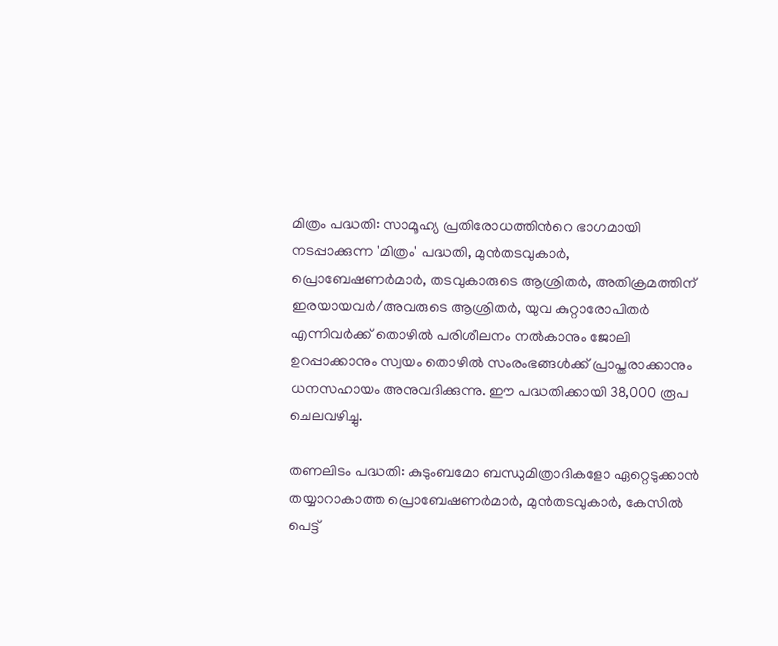മിത്രം പദ്ധതി: സാമൂഹ്യ പ്രതിരോധത്തിന്‍റെ ഭാഗമായി നടപ്പാക്കുന്ന 'മിത്രം' പദ്ധതി, മുൻതടവുകാർ, പ്രൊബേഷണർമാർ, തടവുകാരുടെ ആശ്രിതർ, അതിക്രമത്തിന് ഇരയായവർ/അവരുടെ ആശ്രിതർ, യുവ കുറ്റാരോപിതർ എന്നിവർക്ക് തൊഴിൽ പരിശീലനം നൽകാനും ജോലി ഉറപ്പാക്കാനും സ്വയം തൊഴിൽ സംരംഭങ്ങൾക്ക് പ്രാപ്തരാക്കാനും ധനസഹായം അനുവദിക്കുന്നു. ഈ പദ്ധതിക്കായി 38,000 രൂപ ചെലവഴിച്ചു.

തണലിടം പദ്ധതി: കുടുംബമോ ബന്ധുമിത്രാദികളോ ഏറ്റെടുക്കാൻ തയ്യാറാകാത്ത പ്രൊബേഷണർമാർ, മുൻതടവുകാർ, കേസിൽ പെട്ട്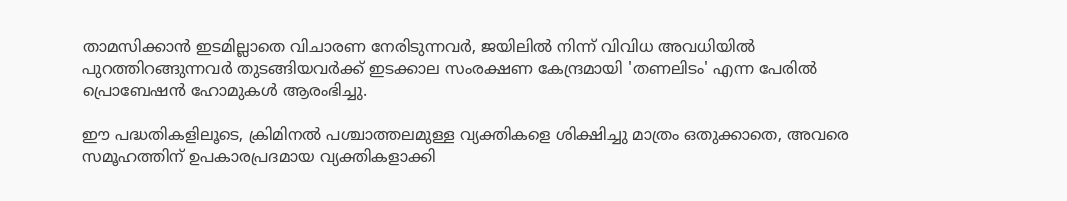താമസിക്കാൻ ഇടമില്ലാതെ വിചാരണ നേരിടുന്നവർ, ജയിലിൽ നിന്ന് വിവിധ അവധിയിൽ പുറത്തിറങ്ങുന്നവർ തുടങ്ങിയവർക്ക് ഇടക്കാല സംരക്ഷണ കേന്ദ്രമായി 'തണലിടം' എന്ന പേരിൽ പ്രൊബേഷൻ ഹോമുകൾ ആരംഭിച്ചു.

ഈ പദ്ധതികളിലൂടെ, ക്രിമിനൽ പശ്ചാത്തലമുള്ള വ്യക്തികളെ ശിക്ഷിച്ചു മാത്രം ഒതുക്കാതെ, അവരെ സമൂഹത്തിന് ഉപകാരപ്രദമായ വ്യക്തികളാക്കി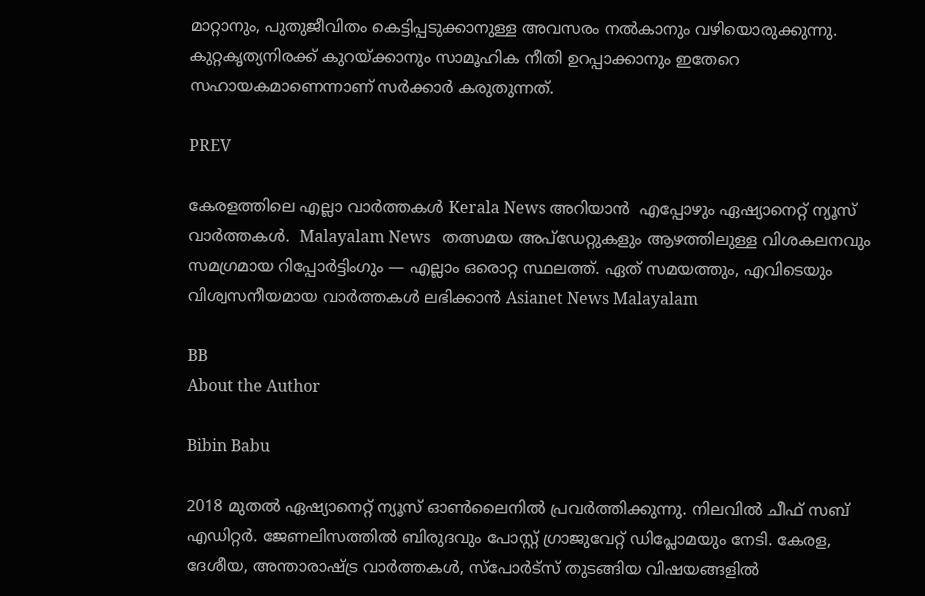മാറ്റാനും, പുതുജീവിതം കെട്ടിപ്പടുക്കാനുള്ള അവസരം നൽകാനും വഴിയൊരുക്കുന്നു. കുറ്റകൃത്യനിരക്ക് കുറയ്ക്കാനും സാമൂഹിക നീതി ഉറപ്പാക്കാനും ഇതേറെ സഹായകമാണെന്നാണ് സർക്കാർ കരുതുന്നത്.

PREV

കേരളത്തിലെ എല്ലാ വാർത്തകൾ Kerala News അറിയാൻ  എപ്പോഴും ഏഷ്യാനെറ്റ് ന്യൂസ് വാർത്തകൾ.  Malayalam News   തത്സമയ അപ്‌ഡേറ്റുകളും ആഴത്തിലുള്ള വിശകലനവും സമഗ്രമായ റിപ്പോർട്ടിംഗും — എല്ലാം ഒരൊറ്റ സ്ഥലത്ത്. ഏത് സമയത്തും, എവിടെയും വിശ്വസനീയമായ വാർത്തകൾ ലഭിക്കാൻ Asianet News Malayalam

BB
About the Author

Bibin Babu

2018 മുതല്‍ ഏഷ്യാനെറ്റ് ന്യൂസ് ഓണ്‍ലൈനില്‍ പ്രവര്‍ത്തിക്കുന്നു. നിലവില്‍ ചീഫ് സബ് എഡിറ്റർ. ജേണലിസത്തില്‍ ബിരുദവും പോസ്റ്റ് ഗ്രാജുവേറ്റ് ഡിപ്ലോമയും നേടി. കേരള, ദേശീയ, അന്താരാഷ്ട്ര വാര്‍ത്തകള്‍, സ്പോര്‍ട്സ് തുടങ്ങിയ വിഷയങ്ങളില്‍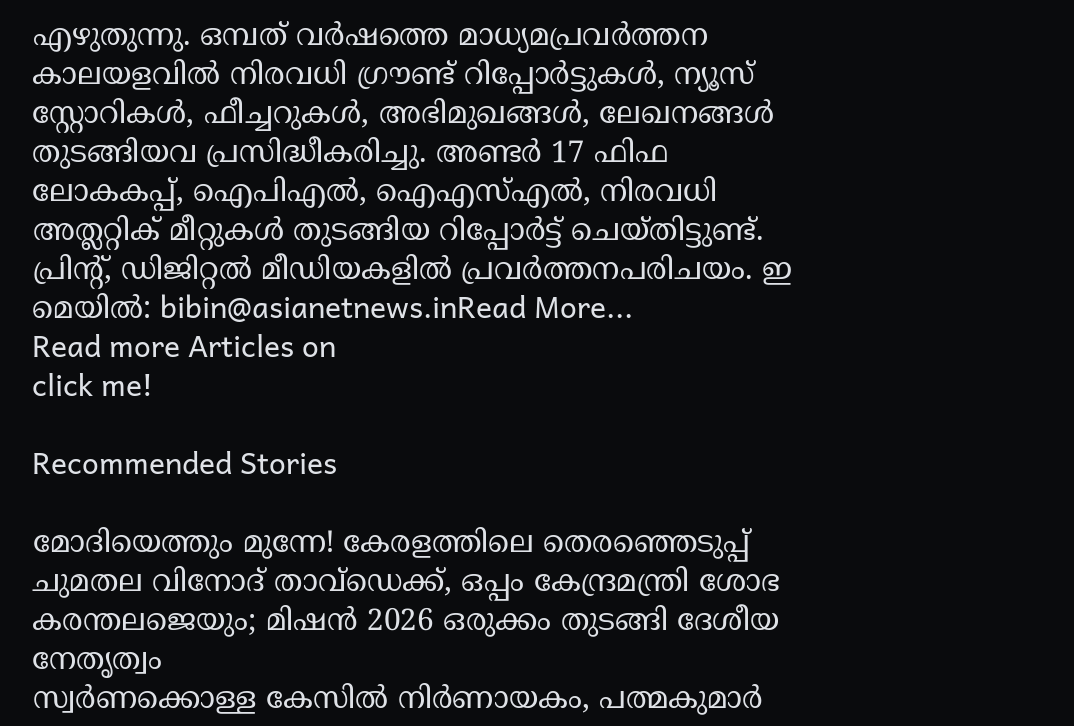എഴുതുന്നു. ഒമ്പത് വര്‍ഷത്തെ മാധ്യമപ്രവര്‍ത്തന കാലയളവില്‍ നിരവധി ഗ്രൗണ്ട് റിപ്പോര്‍ട്ടുകള്‍, ന്യൂസ് സ്റ്റോറികള്‍, ഫീച്ചറുകള്‍, അഭിമുഖങ്ങള്‍, ലേഖനങ്ങള്‍ തുടങ്ങിയവ പ്രസിദ്ധീകരിച്ചു. അണ്ടര്‍ 17 ഫിഫ ലോകകപ്പ്, ഐപിഎൽ, ഐഎസ്എൽ, നിരവധി അത്ലറ്റിക് മീറ്റുകൾ തുടങ്ങിയ റിപ്പോര്‍ട്ട് ചെയ്തിട്ടുണ്ട്. പ്രിന്‍റ്, ഡിജിറ്റല്‍ മീഡിയകളില്‍ പ്രവര്‍ത്തനപരിചയം. ഇ മെയില്‍: bibin@asianetnews.inRead More...
Read more Articles on
click me!

Recommended Stories

മോദിയെത്തും മുന്നേ! കേരളത്തിലെ തെരഞ്ഞെടുപ്പ് ചുമതല വിനോദ് താവ്ഡെക്ക്, ഒപ്പം കേന്ദ്രമന്ത്രി ശോഭ കരന്തലജെയും; മിഷൻ 2026 ഒരുക്കം തുടങ്ങി ദേശീയ നേതൃത്വം
സ്വർണക്കൊള്ള കേസിൽ നിർണായകം, പത്മകുമാർ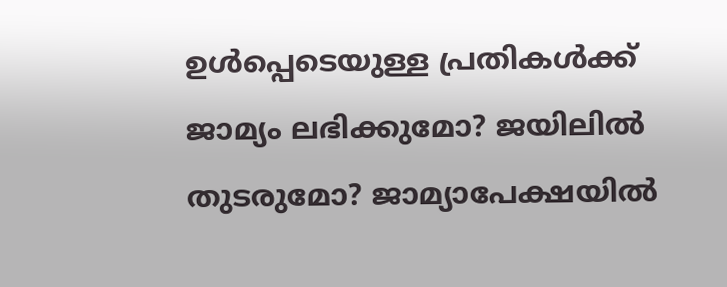ഉൾപ്പെടെയുള്ള പ്രതികൾക്ക് ജാമ്യം ലഭിക്കുമോ? ജയിലിൽ തുടരുമോ? ജാമ്യാപേക്ഷയിൽ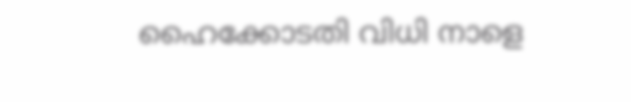ഹൈക്കോടതി വിധി നാളെ